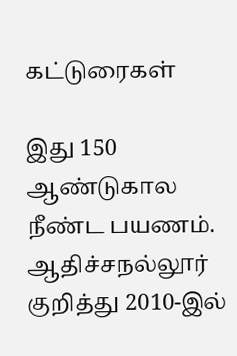கட்டுரைகள்

இது 150 ஆண்டுகால நீண்ட பயணம். ஆதிச்சநல்லூர் குறித்து 2010-இல்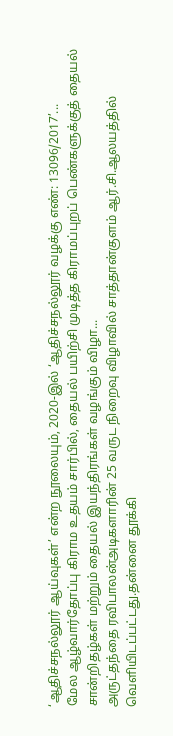‘ஆதிச்சநல்லூர் ஆய்வுகள்’ என்ற நூலையும், 2020-இல் ‘ஆதிச்சநல்லூர் வழக்கு எண்: 13096/2017’...
மேல ஆழ்வார்தோப்பு கிராம உதயம் சார்பில், தையல் பயிற்சி முடித்த கிராமப்புறப் பெண்களுக்குத் தையல் சான்றிதழ்கள் மற்றும் தையல் இயந்திரங்கள் வழங்கும் விழா...
அருட்தந்தை ரவிபாலன்அடிகளாரின் 25 வருட நிறைவு விழாவில் சாத்தான்குளம் ஆர்.சி.ஆலயத்தில் வெளியிடப்பட்டது.தன்னை தூக்கி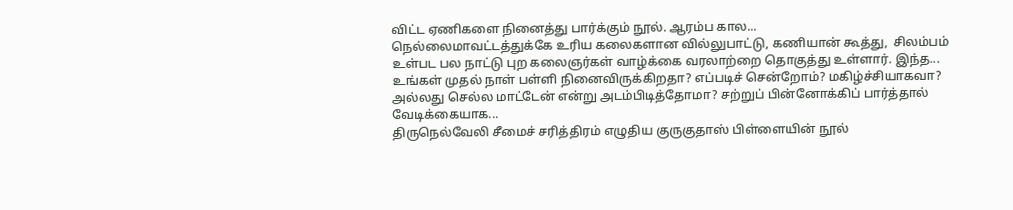விட்ட ஏணிகளை நினைத்து பார்க்கும் நூல். ஆரம்ப கால...
நெல்லைமாவட்டத்துக்கே உரிய கலைகளான வில்லுபாட்டு, கணியான் கூத்து,  சிலம்பம் உள்பட பல நாட்டு புற கலைஞர்கள் வாழ்க்கை வரலாற்றை தொகுத்து உள்ளார். இந்த...
உங்கள் முதல் நாள் பள்ளி நினைவிருக்கிறதா? எப்படிச் சென்றோம்? மகிழ்ச்சியாகவா? அல்லது செல்ல மாட்டேன் என்று அடம்பிடித்தோமா? சற்றுப் பின்னோக்கிப் பார்த்தால் வேடிக்கையாக...
திருநெல்வேலி சீமைச் சரித்திரம் எழுதிய குருகுதாஸ் பிள்ளையின் நூல்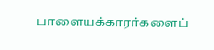பாளையக்காரர்களைப்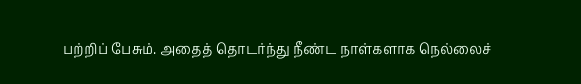பற்றிப் பேசும். அதைத் தொடர்ந்து நீண்ட நாள்களாக நெல்லைச்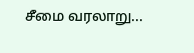சீமை வரலாறு...